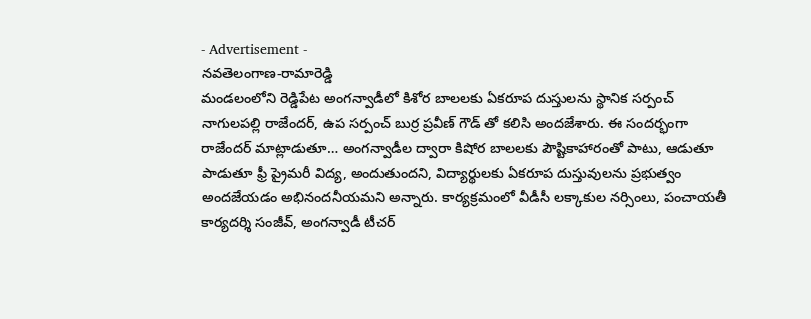- Advertisement -
నవతెలంగాణ-రామారెడ్డి
మండలంలోని రెడ్డిపేట అంగన్వాడీలో కిశోర బాలలకు ఏకరూప దుస్తులను స్థానిక సర్పంచ్ నాగులపల్లి రాజేందర్, ఉప సర్పంచ్ బుర్ర ప్రవీణ్ గౌడ్ తో కలిసి అందజేశారు. ఈ సందర్భంగా రాజేందర్ మాట్లాడుతూ… అంగన్వాడీల ద్వారా కిషోర బాలలకు పౌష్టికాహారంతో పాటు, ఆడుతూ పాడుతూ ఫ్రీ ప్రైమరీ విద్య, అందుతుందని, విద్యార్థులకు ఏకరూప దుస్తువులను ప్రభుత్వం అందజేయడం అభినందనీయమని అన్నారు. కార్యక్రమంలో వీడీసీ లక్కాకుల నర్సింలు, పంచాయతీ కార్యదర్శి సంజీవ్, అంగన్వాడీ టీచర్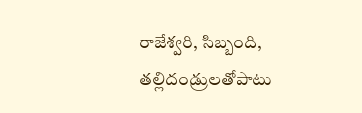రాజేశ్వరి, సిబ్బంది, తల్లిదండ్రులతోపాటు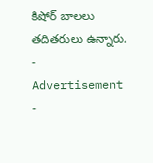కిషోర్ బాలలు తదితరులు ఉన్నారు.
- Advertisement -